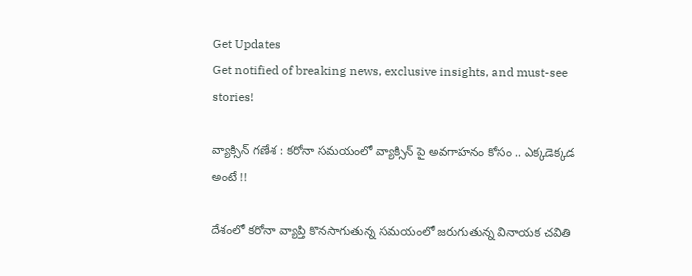Get Updates
Get notified of breaking news, exclusive insights, and must-see stories!

వ్యాక్సిన్ గణేశ : కరోనా సమయంలో వ్యాక్సిన్ పై అవగాహనం కోసం .. ఎక్కడెక్కడ అంటే !!

దేశంలో కరోనా వ్యాప్తి కొనసాగుతున్న సమయంలో జరుగుతున్న వినాయక చవితి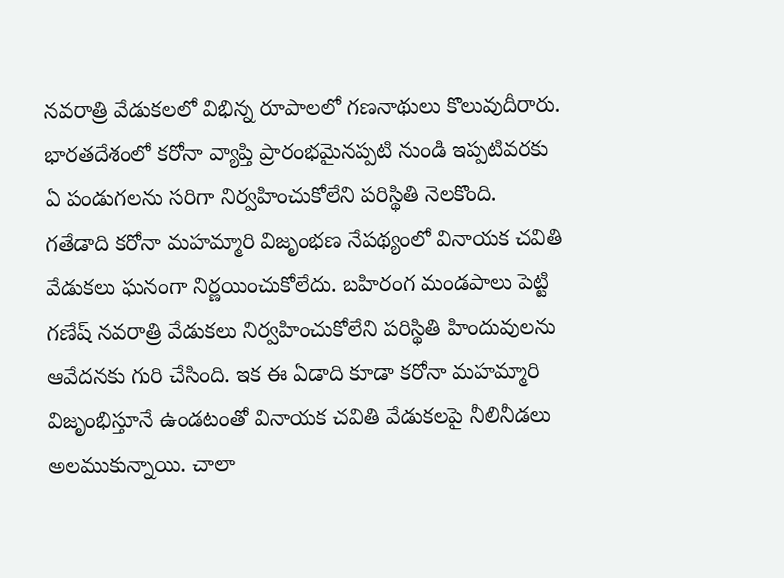నవరాత్రి వేడుకలలో విభిన్న రూపాలలో గణనాథులు కొలువుదీరారు. భారతదేశంలో కరోనా వ్యాప్తి ప్రారంభమైనప్పటి నుండి ఇప్పటివరకు ఏ పండుగలను సరిగా నిర్వహించుకోలేని పరిస్థితి నెలకొంది. గతేడాది కరోనా మహమ్మారి విజృంభణ నేపథ్యంలో వినాయక చవితి వేడుకలు ఘనంగా నిర్ణయించుకోలేదు. బహిరంగ మండపాలు పెట్టి గణేష్ నవరాత్రి వేడుకలు నిర్వహించుకోలేని పరిస్థితి హిందువులను ఆవేదనకు గురి చేసింది. ఇక ఈ ఏడాది కూడా కరోనా మహమ్మారి విజృంభిస్తూనే ఉండటంతో వినాయక చవితి వేడుకలపై నీలినీడలు అలముకున్నాయి. చాలా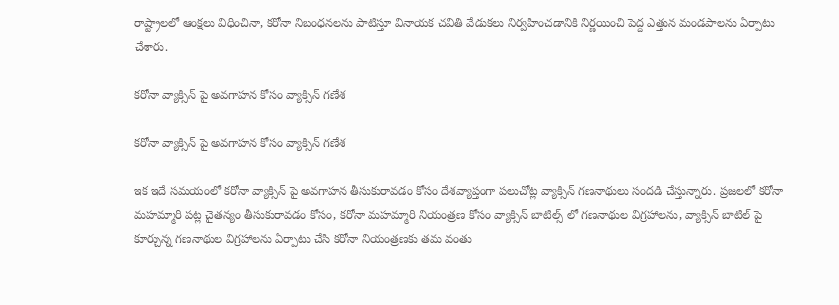రాష్ట్రాలలో ఆంక్షలు విధించినా, కరోనా నిబంధనలను పాటిస్తూ వినాయక చవితి వేడుకలు నిర్వహించడానికి నిర్ణయించి పెద్ద ఎత్తున మండపాలను ఏర్పాటు చేశారు.

కరోనా వ్యాక్సిన్ పై అవగాహన కోసం వ్యాక్సిన్ గణేశ

కరోనా వ్యాక్సిన్ పై అవగాహన కోసం వ్యాక్సిన్ గణేశ

ఇక ఇదే సమయంలో కరోనా వ్యాక్సిన్ పై అవగాహన తీసుకురావడం కోసం దేశవ్యాప్తంగా పలుచోట్ల వ్యాక్సిన్ గణనాథులు సందడి చేస్తున్నారు. ప్రజలలో కరోనా మహమ్మారి పట్ల చైతన్యం తీసుకురావడం కోసం, కరోనా మహమ్మారి నియంత్రణ కోసం వ్యాక్సిన్ బాటిల్స్ లో గణనాథుల విగ్రహాలను, వ్యాక్సిన్ బాటిల్ పై కూర్చున్న గణనాథుల విగ్రహాలను ఏర్పాటు చేసి కరోనా నియంత్రణకు తమ వంతు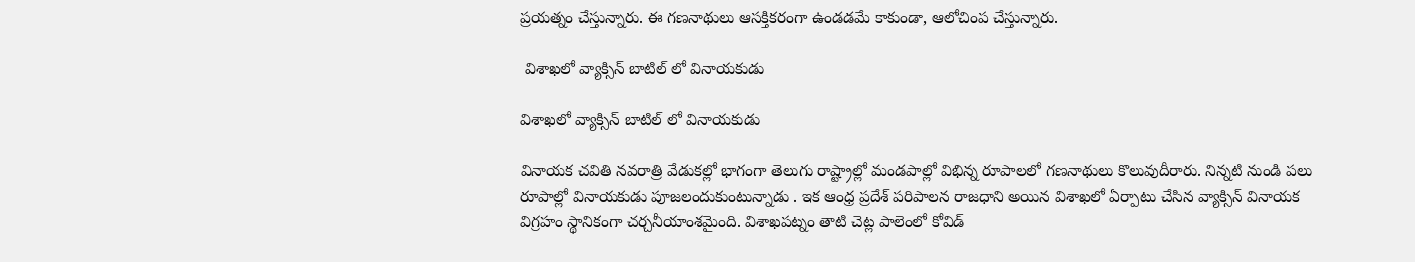ప్రయత్నం చేస్తున్నారు. ఈ గణనాథులు ఆసక్తికరంగా ఉండడమే కాకుండా, ఆలోచింప చేస్తున్నారు.

 విశాఖలో వ్యాక్సిన్ బాటిల్ లో వినాయకుడు

విశాఖలో వ్యాక్సిన్ బాటిల్ లో వినాయకుడు

వినాయక చవితి నవరాత్రి వేడుకల్లో భాగంగా తెలుగు రాష్ట్రాల్లో మండపాల్లో విభిన్న రూపాలలో గణనాథులు కొలువుదీరారు. నిన్నటి నుండి పలు రూపాల్లో వినాయకుడు పూజలందుకుంటున్నాడు . ఇక ఆంధ్ర ప్రదేశ్ పరిపాలన రాజధాని అయిన విశాఖలో ఏర్పాటు చేసిన వ్యాక్సిన్ వినాయక విగ్రహం స్థానికంగా చర్చనీయాంశమైంది. విశాఖపట్నం తాటి చెట్ల పాలెంలో కోవిడ్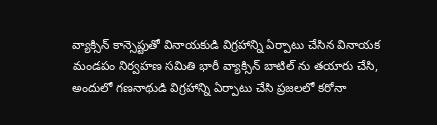వ్యాక్సిన్ కాన్సెప్టుతో వినాయకుడి విగ్రహాన్ని ఏర్పాటు చేసిన వినాయక మండపం నిర్వహణ సమితి భారీ వ్యాక్సిన్ బాటిల్ ను తయారు చేసి, అందులో గణనాథుడి విగ్రహాన్ని ఏర్పాటు చేసి ప్రజలలో కరోనా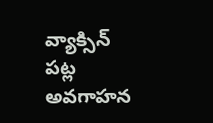వ్యాక్సిన్ పట్ల అవగాహన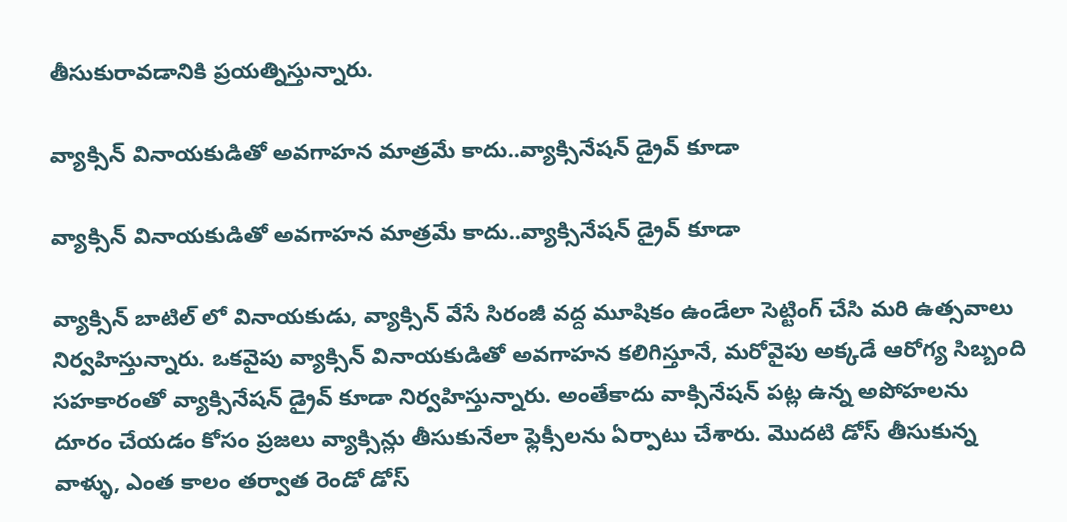తీసుకురావడానికి ప్రయత్నిస్తున్నారు.

వ్యాక్సిన్ వినాయకుడితో అవగాహన మాత్రమే కాదు..వ్యాక్సినేషన్ డ్రైవ్ కూడా

వ్యాక్సిన్ వినాయకుడితో అవగాహన మాత్రమే కాదు..వ్యాక్సినేషన్ డ్రైవ్ కూడా

వ్యాక్సిన్ బాటిల్ లో వినాయకుడు, వ్యాక్సిన్ వేసే సిరంజీ వద్ద మూషికం ఉండేలా సెట్టింగ్ చేసి మరి ఉత్సవాలు నిర్వహిస్తున్నారు. ఒకవైపు వ్యాక్సిన్ వినాయకుడితో అవగాహన కలిగిస్తూనే, మరోవైపు అక్కడే ఆరోగ్య సిబ్బంది సహకారంతో వ్యాక్సినేషన్ డ్రైవ్ కూడా నిర్వహిస్తున్నారు. అంతేకాదు వాక్సినేషన్ పట్ల ఉన్న అపోహలను దూరం చేయడం కోసం ప్రజలు వ్యాక్సిన్లు తీసుకునేలా ఫ్లెక్సీలను ఏర్పాటు చేశారు. మొదటి డోస్ తీసుకున్న వాళ్ళు, ఎంత కాలం తర్వాత రెండో డోస్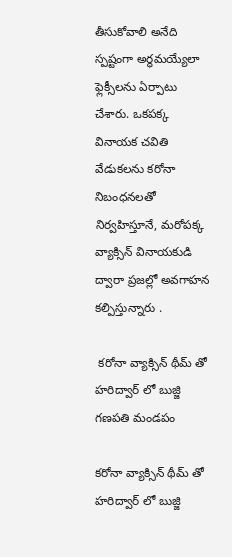తీసుకోవాలి అనేది స్పష్టంగా అర్థమయ్యేలా ఫ్లెక్సీలను ఏర్పాటు చేశారు. ఒకపక్క వినాయక చవితి వేడుకలను కరోనా నిబంధనలతో నిర్వహిస్తూనే, మరోపక్క వ్యాక్సిన్ వినాయకుడి ద్వారా ప్రజల్లో అవగాహన కల్పిస్తున్నారు .

 కరోనా వ్యాక్సిన్ థీమ్ తో హరిద్వార్ లో బుజ్జి గణపతి మండపం

కరోనా వ్యాక్సిన్ థీమ్ తో హరిద్వార్ లో బుజ్జి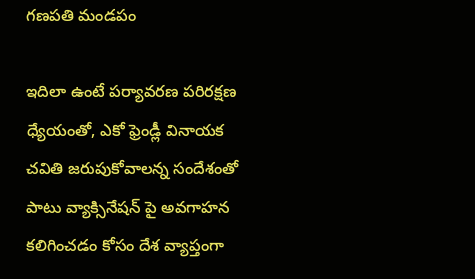గణపతి మండపం

ఇదిలా ఉంటే పర్యావరణ పరిరక్షణ ధ్యేయంతో, ఎకో ఫ్రెండ్లీ వినాయక చవితి జరుపుకోవాలన్న సందేశంతో పాటు వ్యాక్సినేషన్ పై అవగాహన కలిగించడం కోసం దేశ వ్యాప్తంగా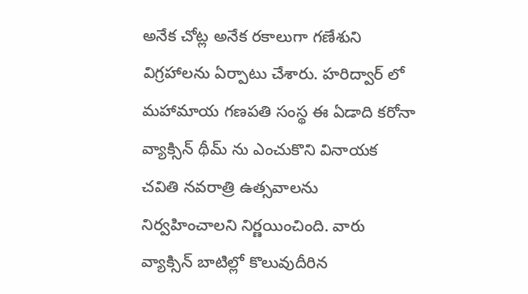అనేక చోట్ల అనేక రకాలుగా గణేశుని విగ్రహాలను ఏర్పాటు చేశారు. హరిద్వార్ లో మహామాయ గణపతి సంస్థ ఈ ఏడాది కరోనా వ్యాక్సిన్ థీమ్ ను ఎంచుకొని వినాయక చవితి నవరాత్రి ఉత్సవాలను నిర్వహించాలని నిర్ణయించింది. వారు వ్యాక్సిన్ బాటిల్లో కొలువుదీరిన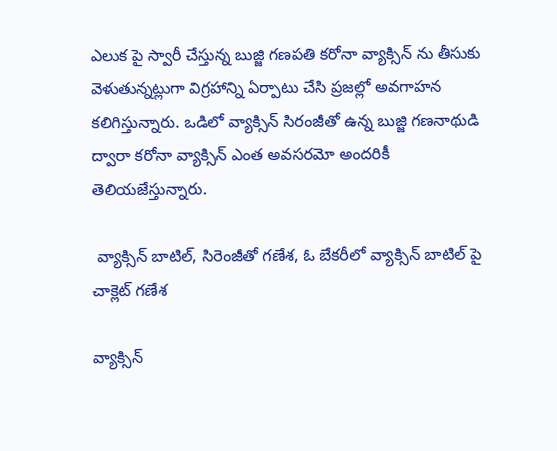ఎలుక పై స్వారీ చేస్తున్న బుజ్జి గణపతి కరోనా వ్యాక్సిన్ ను తీసుకు వెళుతున్నట్లుగా విగ్రహాన్ని ఏర్పాటు చేసి ప్రజల్లో అవగాహన కలిగిస్తున్నారు. ఒడిలో వ్యాక్సిన్ సిరంజీతో ఉన్న బుజ్జి గణనాథుడి ద్వారా కరోనా వ్యాక్సిన్ ఎంత అవసరమో అందరికీ తెలియజేస్తున్నారు.

 వ్యాక్సిన్ బాటిల్, సిరెంజీతో గణేశ, ఓ బేకరీలో వ్యాక్సిన్ బాటిల్ పై చాక్లెట్ గణేశ

వ్యాక్సిన్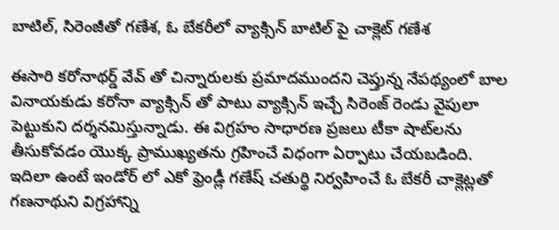బాటిల్, సిరెంజీతో గణేశ, ఓ బేకరీలో వ్యాక్సిన్ బాటిల్ పై చాక్లెట్ గణేశ

ఈసారి కరోనాథర్డ్ వేవ్ తో చిన్నారులకు ప్రమాదముందని చెప్తున్న నేపథ్యంలో బాల వినాయకుడు కరోనా వ్యాక్సిన్ తో పాటు వ్యాక్సిన్ ఇచ్చే సిరెంజ్ రెండు వైపులా పెట్టుకుని దర్శనమిస్తున్నాడు. ఈ విగ్రహం సాధారణ ప్రజలు టీకా షాట్‌లను తీసుకోవడం యొక్క ప్రాముఖ్యతను గ్రహించే విధంగా ఏర్పాటు చేయబడింది. ఇదిలా ఉంటే ఇండోర్ లో ఎకో ఫ్రెండ్లీ గణేష్ చతుర్థి నిర్వహించే ఓ బేకరీ చాక్లెట్లతో గణనాథుని విగ్రహాన్ని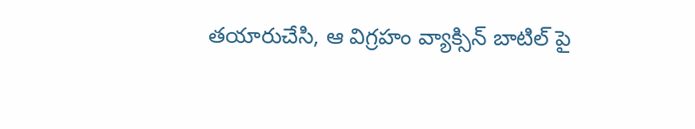తయారుచేసి, ఆ విగ్రహం వ్యాక్సిన్ బాటిల్ పై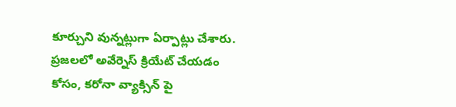కూర్చుని వున్నట్లుగా ఏర్పాట్లు చేశారు. ప్రజలలో అవేర్నెస్ క్రియేట్ చేయడం కోసం, కరోనా వ్యాక్సిన్ పై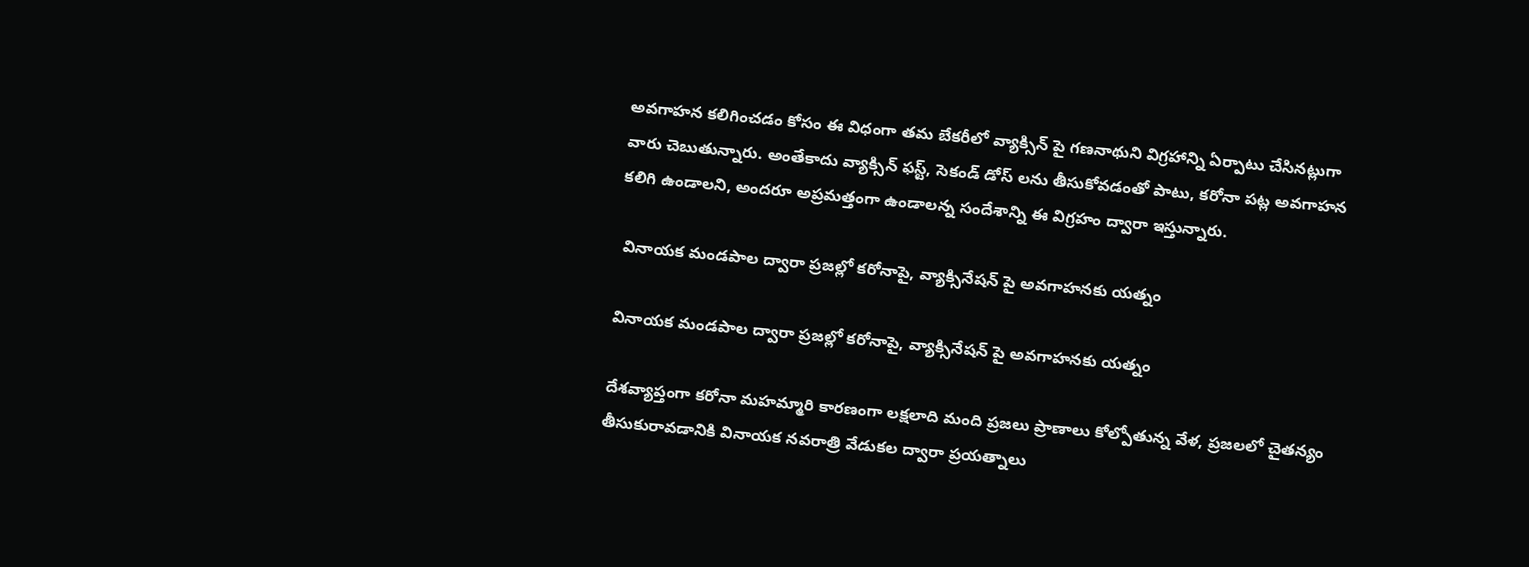అవగాహన కలిగించడం కోసం ఈ విధంగా తమ బేకరీలో వ్యాక్సిన్ పై గణనాథుని విగ్రహాన్ని ఏర్పాటు చేసినట్లుగా వారు చెబుతున్నారు. అంతేకాదు వ్యాక్సిన్ ఫస్ట్, సెకండ్ డోస్ లను తీసుకోవడంతో పాటు, కరోనా పట్ల అవగాహన కలిగి ఉండాలని, అందరూ అప్రమత్తంగా ఉండాలన్న సందేశాన్ని ఈ విగ్రహం ద్వారా ఇస్తున్నారు.

 వినాయక మండపాల ద్వారా ప్రజల్లో కరోనాపై, వ్యాక్సినేషన్ పై అవగాహనకు యత్నం

వినాయక మండపాల ద్వారా ప్రజల్లో కరోనాపై, వ్యాక్సినేషన్ పై అవగాహనకు యత్నం

దేశవ్యాప్తంగా కరోనా మహమ్మారి కారణంగా లక్షలాది మంది ప్రజలు ప్రాణాలు కోల్పోతున్న వేళ, ప్రజలలో చైతన్యం తీసుకురావడానికి వినాయక నవరాత్రి వేడుకల ద్వారా ప్రయత్నాలు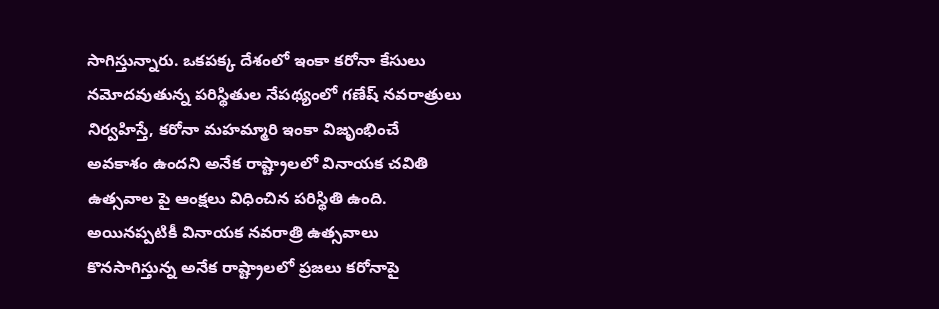సాగిస్తున్నారు. ఒకపక్క దేశంలో ఇంకా కరోనా కేసులు నమోదవుతున్న పరిస్థితుల నేపథ్యంలో గణేష్ నవరాత్రులు నిర్వహిస్తే, కరోనా మహమ్మారి ఇంకా విజృంభించే అవకాశం ఉందని అనేక రాష్ట్రాలలో వినాయక చవితి ఉత్సవాల పై ఆంక్షలు విధించిన పరిస్థితి ఉంది. అయినప్పటికీ వినాయక నవరాత్రి ఉత్సవాలు కొనసాగిస్తున్న అనేక రాష్ట్రాలలో ప్రజలు కరోనాపై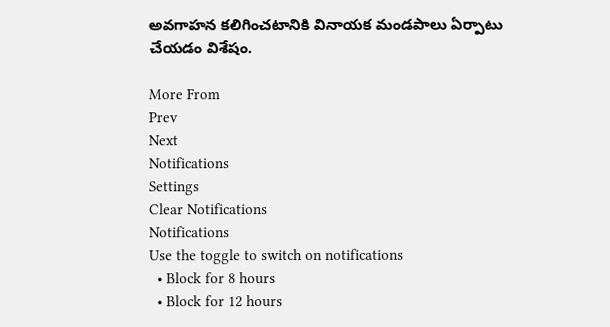అవగాహన కలిగించటానికి వినాయక మండపాలు ఏర్పాటు చేయడం విశేషం.

More From
Prev
Next
Notifications
Settings
Clear Notifications
Notifications
Use the toggle to switch on notifications
  • Block for 8 hours
  • Block for 12 hours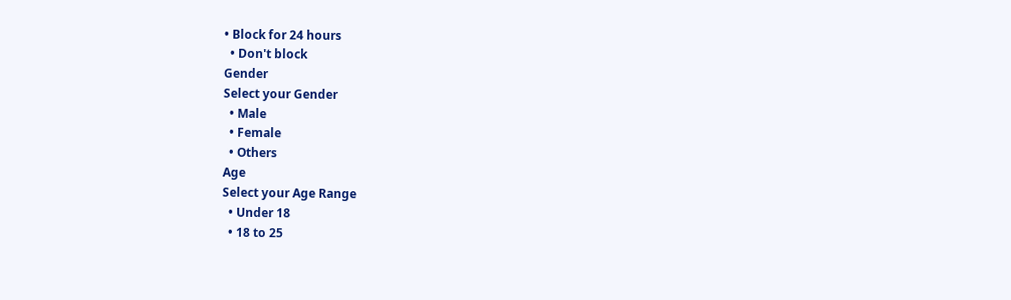• Block for 24 hours
  • Don't block
Gender
Select your Gender
  • Male
  • Female
  • Others
Age
Select your Age Range
  • Under 18
  • 18 to 25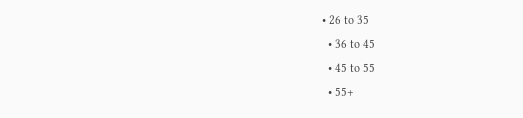• 26 to 35
  • 36 to 45
  • 45 to 55
  • 55+